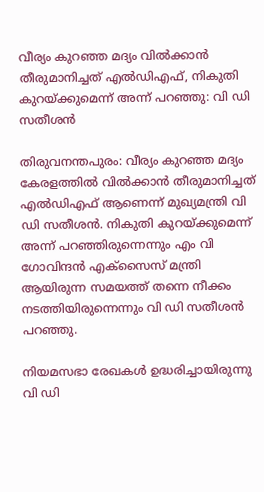വീര്യം കുറഞ്ഞ മദ്യം വില്‍ക്കാന്‍ തീരുമാനിച്ചത് എല്‍ഡിഎഫ്, നികുതി കുറയ്ക്കുമെന്ന് അന്ന് പറഞ്ഞു: വി ഡി സതീശന്‍

തിരുവനന്തപുരം: വീര്യം കുറഞ്ഞ മദ്യം കേരളത്തില്‍ വില്‍ക്കാന്‍ തീരുമാനിച്ചത് എല്‍ഡിഎഫ് ആണെന്ന് മുഖ്യമന്ത്രി വി ഡി സതീശന്‍. നികുതി കുറയ്ക്കുമെന്ന് അന്ന് പറഞ്ഞിരുന്നെന്നും എം വി ഗോവിന്ദന്‍ എക്‌സൈസ് മന്ത്രി ആയിരുന്ന സമയത്ത് തന്നെ നീക്കം നടത്തിയിരുന്നെന്നും വി ഡി സതീശന്‍ പറഞ്ഞു.

നിയമസഭാ രേഖകള്‍ ഉദ്ധരിച്ചായിരുന്നു വി ഡി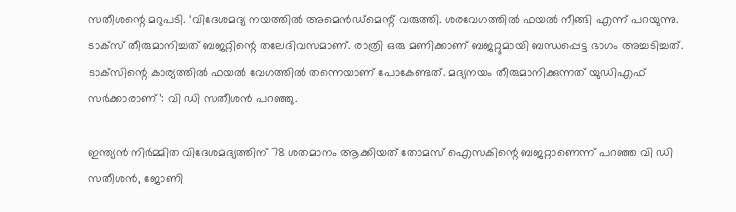സതീശന്റെ മറുപടി. ‘വിദേശമദ്യ നയത്തില്‍ അമെന്‍ഡ്‌മെന്റ് വരുത്തി. ശരവേഗത്തില്‍ ഫയല്‍ നീങ്ങി എന്ന് പറയുന്നു. ടാക്‌സ് തീരുമാനിച്ചത് ബജറ്റിന്റെ തലേദിവസമാണ്. രാത്രി ഒരു മണിക്കാണ് ബജറ്റുമായി ബന്ധപ്പെട്ട ഭാഗം അച്ചടിച്ചത്. ടാക്‌സിന്റെ കാര്യത്തില്‍ ഫയല്‍ വേഗത്തില്‍ തന്നെയാണ് പോകേണ്ടത്. മദ്യനയം തീരുമാനിക്കുന്നത് യുഡിഎഫ് സര്‍ക്കാരാണ്’: വി ഡി സതീശന്‍ പറഞ്ഞു.

ഇന്ത്യൻ നിർമ്മിത വിദേശമദ്യത്തിന് 78 ശതമാനം ആക്കിയത് തോമസ് ഐസകിന്റെ ബജറ്റാണെന്ന് പറഞ്ഞ വി ഡി സതീശൻ, ജോണി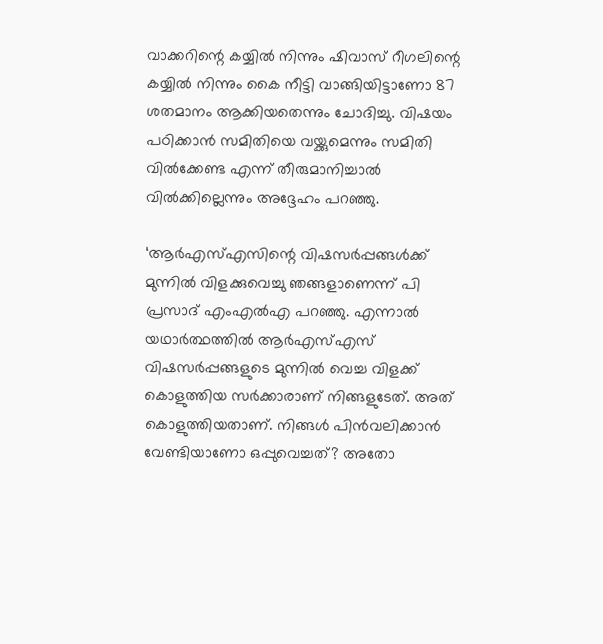വാക്കറിന്റെ കയ്യിൽ നിന്നും ഷിവാസ് റീഗലിന്റെ കയ്യിൽ നിന്നും കൈ നീട്ടി വാങ്ങിയിട്ടാണോ 87 ശതമാനം ആക്കിയതെന്നും ചോദിച്ചു. വിഷയം പഠിക്കാൻ സമിതിയെ വയ്ക്കുമെന്നും സമിതി വിൽക്കേണ്ട എന്ന് തീരുമാനിച്ചാൽ വിൽക്കില്ലെന്നും അദ്ദേഹം പറഞ്ഞു.

‘ആർഎസ്എസിന്റെ വിഷസർപ്പങ്ങൾക്ക് മുന്നിൽ വിളക്കുവെച്ചു ഞങ്ങളാണെന്ന് പി പ്രസാദ് എംഎൽഎ പറഞ്ഞു. എന്നാൽ യഥാർത്ഥത്തിൽ ആർഎസ്എസ് വിഷസർപ്പങ്ങളുടെ മുന്നിൽ വെച്ച വിളക്ക് കൊളുത്തിയ സർക്കാരാണ് നിങ്ങളുടേത്. അത് കൊളുത്തിയതാണ്. നിങ്ങൾ പിൻവലിക്കാൻ വേണ്ടിയാണോ ഒപ്പുവെച്ചത്? അതോ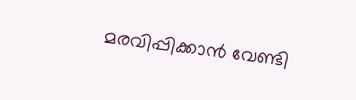മരവിപ്പിക്കാൻ വേണ്ടി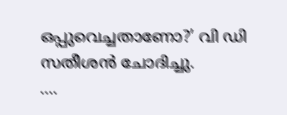ഒപ്പുവെച്ചതാണോ?’ വി ഡി സതീശൻ ചോദിച്ചു.
….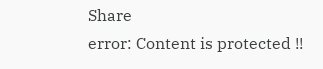Share
error: Content is protected !!